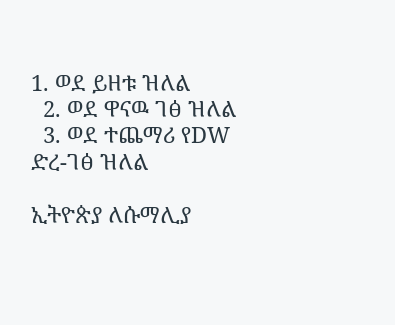1. ወደ ይዘቱ ዝለል
  2. ወደ ዋናዉ ገፅ ዝለል
  3. ወደ ተጨማሪ የDW ድረ-ገፅ ዝለል

ኢትዮጵያ ለሱማሊያ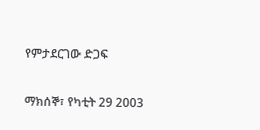የምታደርገው ድጋፍ

ማክሰኞ፣ የካቲት 29 2003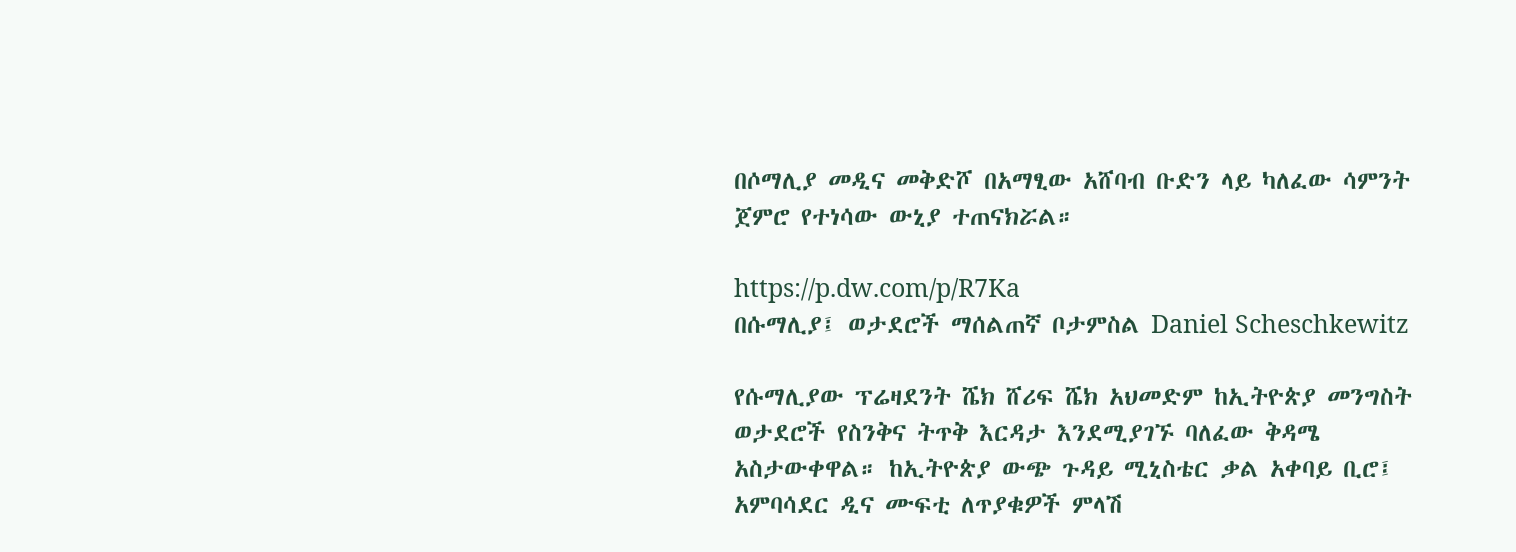በሶማሊያ መዲና መቅድሾ በአማፂው አሸባብ ቡድን ላይ ካለፈው ሳምንት ጀምሮ የተነሳው ውኒያ ተጠናክሯል።

https://p.dw.com/p/R7Ka
በሱማሊያ፤ ወታደሮች ማሰልጠኛ ቦታምስል Daniel Scheschkewitz

የሱማሊያው ፕሬዛደንት ሼክ ሸሪፍ ሼክ አህመድም ከኢትዮጵያ መንግስት ወታደሮች የስንቅና ትጥቅ እርዳታ እንደሚያገኙ ባለፈው ቅዳሜ አስታውቀዋል። ከኢትዮጵያ ውጭ ጉዳይ ሚኒስቴር ቃል አቀባይ ቢሮ፤ አምባሳደር ዲና ሙፍቲ ለጥያቁዎች ምላሽ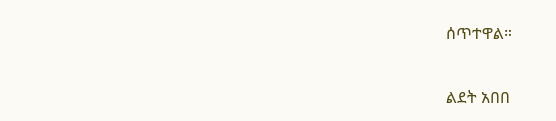ሰጥተዋል።

ልደት አበበ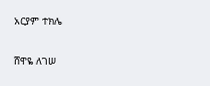አርያም ተክሌ

ሸዋዬ ለገሠ